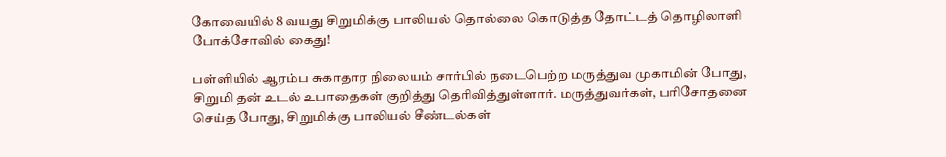கோவையில் 8 வயது சிறுமிக்கு பாலியல் தொல்லை கொடுத்த தோட்டத் தொழிலாளி போக்சோவில் கைது!

பள்ளியில் ஆரம்ப சுகாதார நிலையம் சார்பில் நடைபெற்ற மருத்துவ முகாமின் போது, சிறுமி தன் உடல் உபாதைகள் குறித்து தெரிவித்துள்ளார். மருத்துவர்கள், பரிசோதனை செய்த போது, சிறுமிக்கு பாலியல் சீண்டல்கள்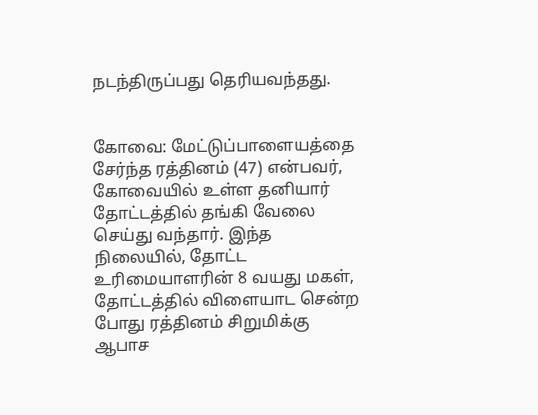நடந்திருப்பது தெரியவந்தது.


கோவை: மேட்டுப்பாளையத்தை சேர்ந்த ரத்தினம் (47) என்பவர், கோவையில் உள்ள தனியார் தோட்டத்தில் தங்கி வேலை செய்து வந்தார். இந்த நிலையில், தோட்ட உரிமையாளரின் 8 வயது மகள், தோட்டத்தில் விளையாட சென்ற போது ரத்தினம் சிறுமிக்கு ஆபாச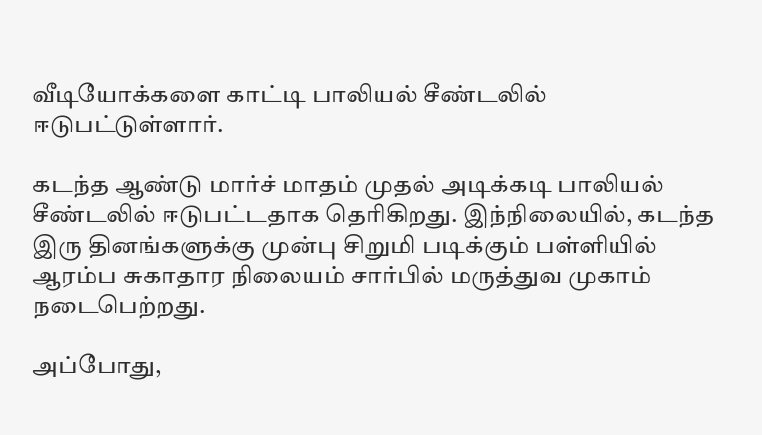வீடியோக்களை காட்டி பாலியல் சீண்டலில் ஈடுபட்டுள்ளார்.

கடந்த ஆண்டு மார்ச் மாதம் முதல் அடிக்கடி பாலியல் சீண்டலில் ஈடுபட்டதாக தெரிகிறது. இந்நிலையில், கடந்த இரு தினங்களுக்கு முன்பு சிறுமி படிக்கும் பள்ளியில் ஆரம்ப சுகாதார நிலையம் சார்பில் மருத்துவ முகாம் நடைபெற்றது.

அப்போது,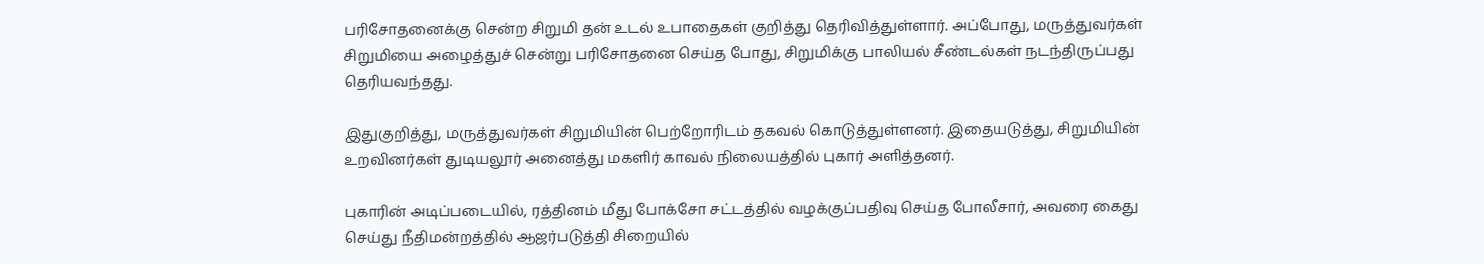பரிசோதனைக்கு சென்ற சிறுமி தன் உடல் உபாதைகள் குறித்து தெரிவித்துள்ளார். அப்போது, மருத்துவர்கள் சிறுமியை அழைத்துச் சென்று பரிசோதனை செய்த போது, சிறுமிக்கு பாலியல் சீண்டல்கள் நடந்திருப்பது தெரியவந்தது.

இதுகுறித்து, மருத்துவர்கள் சிறுமியின் பெற்றோரிடம் தகவல் கொடுத்துள்ளனர். இதையடுத்து, சிறுமியின் உறவினர்கள் துடியலூர் அனைத்து மகளிர் காவல் நிலையத்தில் புகார் அளித்தனர்.

புகாரின் அடிப்படையில், ரத்தினம் மீது போக்சோ சட்டத்தில் வழக்குப்பதிவு செய்த போலீசார், அவரை கைது செய்து நீதிமன்றத்தில் ஆஜர்படுத்தி சிறையில்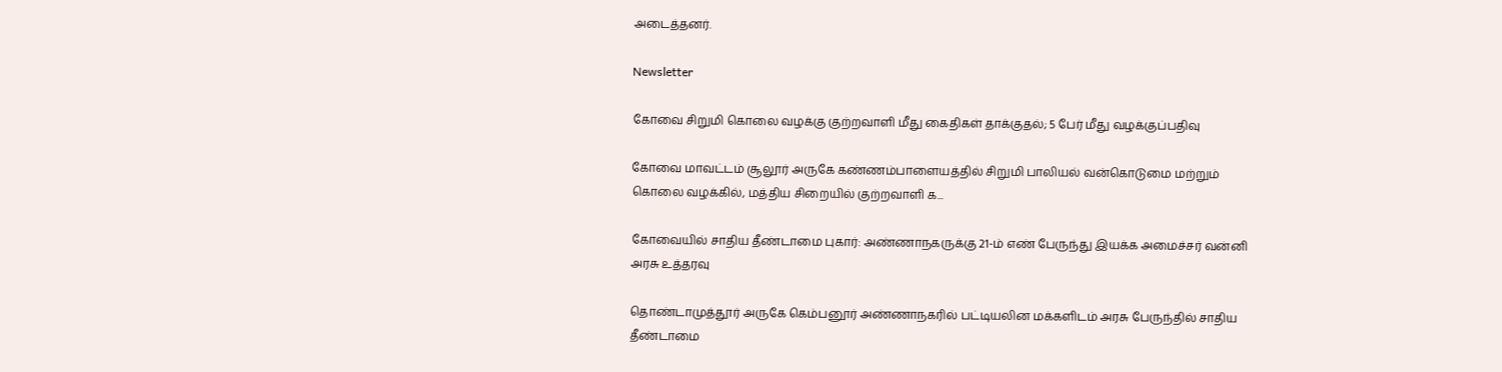அடைத்தனர்.

Newsletter

கோவை சிறுமி கொலை வழக்கு குற்றவாளி மீது கைதிகள் தாக்குதல்; 5 பேர் மீது வழக்குப்பதிவு

கோவை மாவட்டம் சூலூர் அருகே கண்ணம்பாளையத்தில் சிறுமி பாலியல் வன்கொடுமை மற்றும் கொலை வழக்கில், மத்திய சிறையில் குற்றவாளி க...

கோவையில் சாதிய தீண்டாமை புகார்: அண்ணாநகருக்கு 21-ம் எண் பேருந்து இயக்க அமைச்சர் வன்னி அரசு உத்தரவு

தொண்டாமுத்தூர் அருகே கெம்பனூர் அண்ணாநகரில் பட்டியலின மக்களிடம் அரசு பேருந்தில் சாதிய தீண்டாமை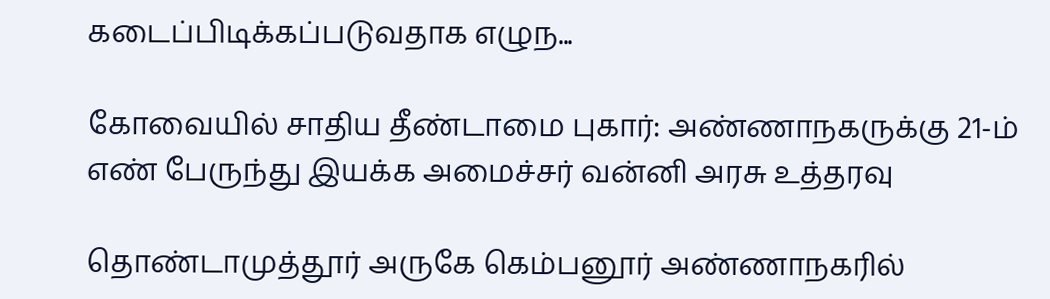கடைப்பிடிக்கப்படுவதாக எழுந...

கோவையில் சாதிய தீண்டாமை புகார்: அண்ணாநகருக்கு 21-ம் எண் பேருந்து இயக்க அமைச்சர் வன்னி அரசு உத்தரவு

தொண்டாமுத்தூர் அருகே கெம்பனூர் அண்ணாநகரில்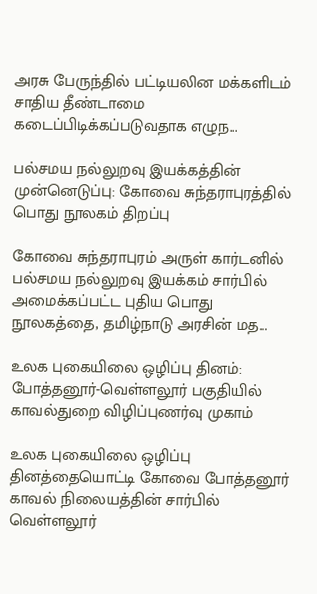அரசு பேருந்தில் பட்டியலின மக்களிடம் சாதிய தீண்டாமை கடைப்பிடிக்கப்படுவதாக எழுந...

பல்சமய நல்லுறவு இயக்கத்தின் முன்னெடுப்பு: கோவை சுந்தராபுரத்தில் பொது நூலகம் திறப்பு

கோவை சுந்தராபுரம் அருள் கார்டனில் பல்சமய நல்லுறவு இயக்கம் சார்பில் அமைக்கப்பட்ட புதிய பொது நூலகத்தை, தமிழ்நாடு அரசின் மத...

உலக புகையிலை ஒழிப்பு தினம்: போத்தனூர்-வெள்ளலூர் பகுதியில் காவல்துறை விழிப்புணர்வு முகாம்

உலக புகையிலை ஒழிப்பு தினத்தையொட்டி கோவை போத்தனூர் காவல் நிலையத்தின் சார்பில் வெள்ளலூர்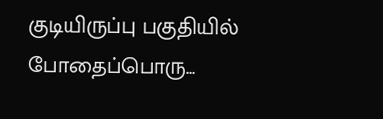குடியிருப்பு பகுதியில் போதைப்பொரு...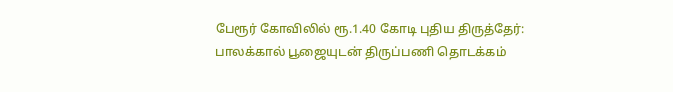பேரூர் கோவிலில் ரூ.1.40 கோடி புதிய திருத்தேர்: பாலக்கால் பூஜையுடன் திருப்பணி தொடக்கம்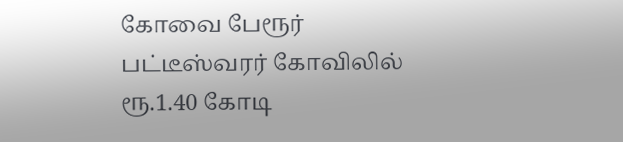கோவை பேரூர் பட்டீஸ்வரர் கோவிலில் ரூ.1.40 கோடி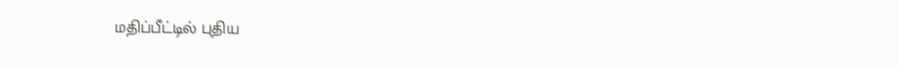மதிப்பீட்டில் புதிய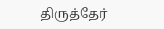திருத்தேர்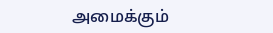அமைக்கும்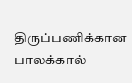திருப்பணிக்கான பாலக்கால்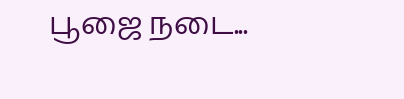பூஜை நடை...